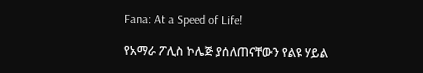Fana: At a Speed of Life!

የአማራ ፖሊስ ኮሌጅ ያሰለጠናቸውን የልዩ ሃይል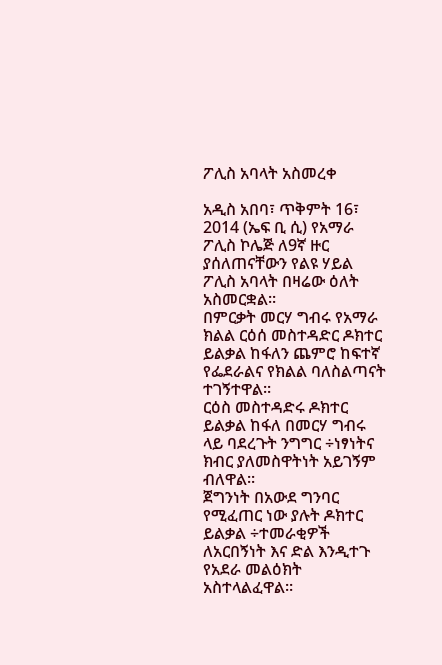ፖሊስ አባላት አስመረቀ

አዲስ አበባ፣ ጥቅምት 16፣ 2014 (ኤፍ ቢ ሲ) የአማራ ፖሊስ ኮሌጅ ለ9ኛ ዙር ያሰለጠናቸውን የልዩ ሃይል ፖሊስ አባላት በዛሬው ዕለት አስመርቋል፡፡
በምርቃት መርሃ ግብሩ የአማራ ክልል ርዕሰ መስተዳድር ዶክተር ይልቃል ከፋለን ጨምሮ ከፍተኛ የፌደራልና የክልል ባለስልጣናት ተገኝተዋል፡፡
ርዕስ መስተዳድሩ ዶክተር ይልቃል ከፋለ በመርሃ ግብሩ ላይ ባደረጉት ንግግር ÷ነፃነትና ክብር ያለመስዋትነት አይገኝም ብለዋል፡፡
ጀግንነት በአውደ ግንባር የሚፈጠር ነው ያሉት ዶክተር ይልቃል ÷ተመራቂዎች ለአርበኝነት እና ድል እንዲተጉ የአደራ መልዕክት አስተላልፈዋል።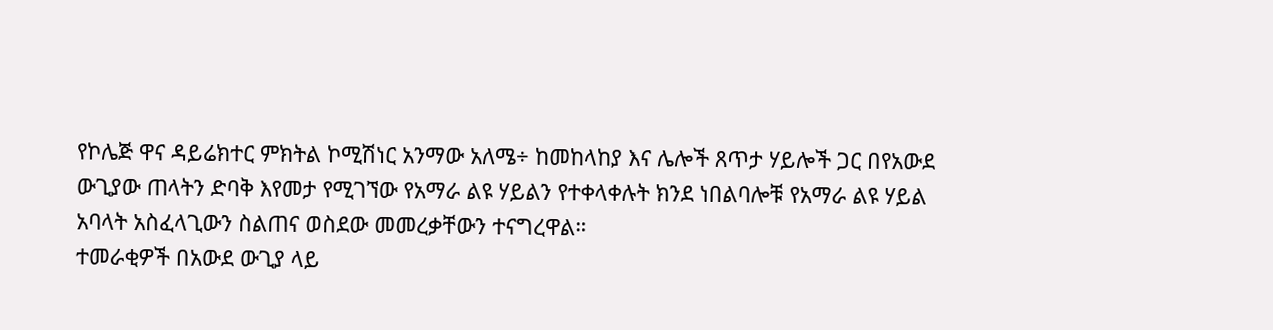የኮሌጅ ዋና ዳይሬክተር ምክትል ኮሚሽነር አንማው አለሜ÷ ከመከላከያ እና ሌሎች ጸጥታ ሃይሎች ጋር በየአውደ ውጊያው ጠላትን ድባቅ እየመታ የሚገኘው የአማራ ልዩ ሃይልን የተቀላቀሉት ክንደ ነበልባሎቹ የአማራ ልዩ ሃይል አባላት አስፈላጊውን ስልጠና ወስደው መመረቃቸውን ተናግረዋል።
ተመራቂዎች በአውደ ውጊያ ላይ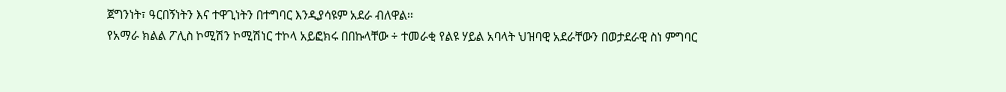ጀግንነት፣ ዓርበኝነትን እና ተዋጊነትን በተግባር እንዲያሳዩም አደራ ብለዋል፡፡
የአማራ ክልል ፖሊስ ኮሚሽን ኮሚሽነር ተኮላ አይፎክሩ በበኩላቸው ÷ ተመራቂ የልዩ ሃይል አባላት ህዝባዊ አደራቸውን በወታደራዊ ስነ ምግባር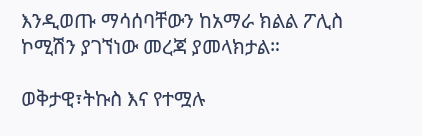እንዲወጡ ማሳሰባቸውን ከአማራ ክልል ፖሊስ ኮሚሽን ያገኘነው መረጃ ያመላክታል።

ወቅታዊ፣ትኩስ እና የተሟሉ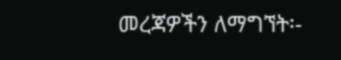መረጃዎችን ለማግኘት፡-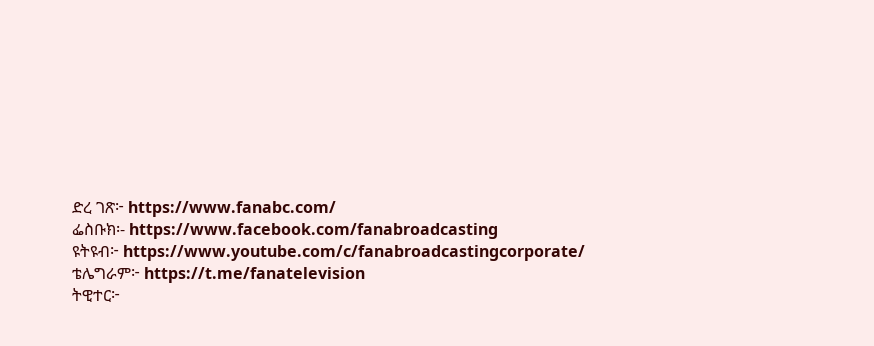ድረ ገጽ፦ https://www.fanabc.com/
ፌስቡክ፡- https://www.facebook.com/fanabroadcasting
ዩትዩብ፦ https://www.youtube.com/c/fanabroadcastingcorporate/
ቴሌግራም፦ https://t.me/fanatelevision
ትዊተር፦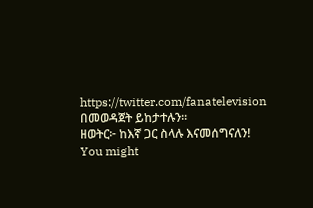https://twitter.com/fanatelevision በመወዳጀት ይከታተሉን፡፡
ዘወትር፦ ከእኛ ጋር ስላሉ እናመሰግናለን!
You might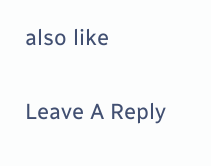also like

Leave A Reply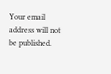Your email address will not be published.